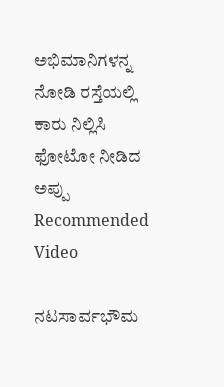ಅಭಿಮಾನಿಗಳನ್ನ ನೋಡಿ ರಸ್ತೆಯಲ್ಲಿ ಕಾರು ನಿಲ್ಲಿಸಿ ಫೋಟೋ ನೀಡಿದ ಅಪ್ಪು
Recommended Video

ನಟಸಾರ್ವಭೌಮ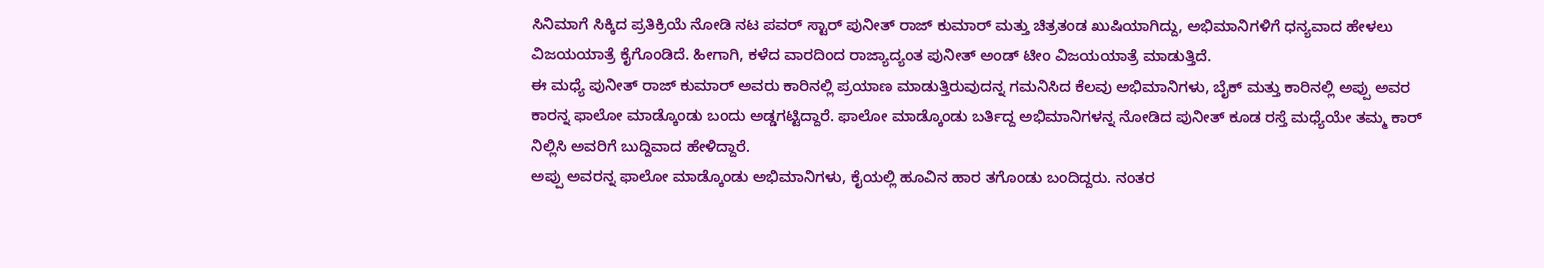ಸಿನಿಮಾಗೆ ಸಿಕ್ಕಿದ ಪ್ರತಿಕ್ರಿಯೆ ನೋಡಿ ನಟ ಪವರ್ ಸ್ಟಾರ್ ಪುನೀತ್ ರಾಜ್ ಕುಮಾರ್ ಮತ್ತು ಚಿತ್ರತಂಡ ಖುಷಿಯಾಗಿದ್ದು, ಅಭಿಮಾನಿಗಳಿಗೆ ಧನ್ಯವಾದ ಹೇಳಲು ವಿಜಯಯಾತ್ರೆ ಕೈಗೊಂಡಿದೆ. ಹೀಗಾಗಿ, ಕಳೆದ ವಾರದಿಂದ ರಾಜ್ಯಾದ್ಯಂತ ಪುನೀತ್ ಅಂಡ್ ಟೀಂ ವಿಜಯಯಾತ್ರೆ ಮಾಡುತ್ತಿದೆ.
ಈ ಮಧ್ಯೆ ಪುನೀತ್ ರಾಜ್ ಕುಮಾರ್ ಅವರು ಕಾರಿನಲ್ಲಿ ಪ್ರಯಾಣ ಮಾಡುತ್ತಿರುವುದನ್ನ ಗಮನಿಸಿದ ಕೆಲವು ಅಭಿಮಾನಿಗಳು, ಬೈಕ್ ಮತ್ತು ಕಾರಿನಲ್ಲಿ ಅಪ್ಪು ಅವರ ಕಾರನ್ನ ಫಾಲೋ ಮಾಡ್ಕೊಂಡು ಬಂದು ಅಡ್ಡಗಟ್ಟಿದ್ದಾರೆ. ಫಾಲೋ ಮಾಡ್ಕೊಂಡು ಬರ್ತಿದ್ದ ಅಭಿಮಾನಿಗಳನ್ನ ನೋಡಿದ ಪುನೀತ್ ಕೂಡ ರಸ್ತೆ ಮಧ್ಯೆಯೇ ತಮ್ಮ ಕಾರ್ ನಿಲ್ಲಿಸಿ ಅವರಿಗೆ ಬುದ್ದಿವಾದ ಹೇಳಿದ್ದಾರೆ.
ಅಪ್ಪು ಅವರನ್ನ ಫಾಲೋ ಮಾಡ್ಕೊಂಡು ಅಭಿಮಾನಿಗಳು, ಕೈಯಲ್ಲಿ ಹೂವಿನ ಹಾರ ತಗೊಂಡು ಬಂದಿದ್ದರು. ನಂತರ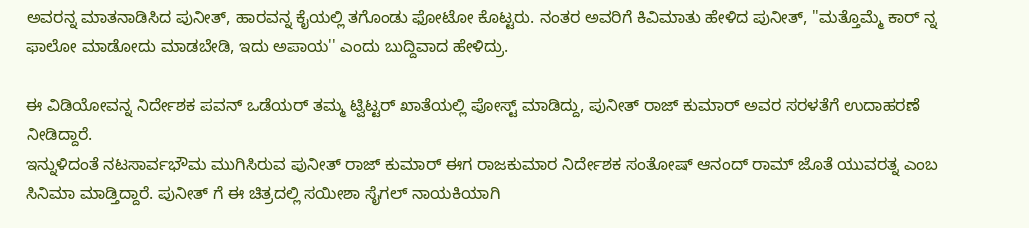ಅವರನ್ನ ಮಾತನಾಡಿಸಿದ ಪುನೀತ್, ಹಾರವನ್ನ ಕೈಯಲ್ಲಿ ತಗೊಂಡು ಫೋಟೋ ಕೊಟ್ಟರು. ನಂತರ ಅವರಿಗೆ ಕಿವಿಮಾತು ಹೇಳಿದ ಪುನೀತ್, ''ಮತ್ತೊಮ್ಮೆ ಕಾರ್ ನ್ನ ಫಾಲೋ ಮಾಡೋದು ಮಾಡಬೇಡಿ, ಇದು ಅಪಾಯ'' ಎಂದು ಬುದ್ದಿವಾದ ಹೇಳಿದ್ರು.

ಈ ವಿಡಿಯೋವನ್ನ ನಿರ್ದೇಶಕ ಪವನ್ ಒಡೆಯರ್ ತಮ್ಮ ಟ್ವಿಟ್ಟರ್ ಖಾತೆಯಲ್ಲಿ ಪೋಸ್ಟ್ ಮಾಡಿದ್ದು, ಪುನೀತ್ ರಾಜ್ ಕುಮಾರ್ ಅವರ ಸರಳತೆಗೆ ಉದಾಹರಣೆ ನೀಡಿದ್ದಾರೆ.
ಇನ್ನುಳಿದಂತೆ ನಟಸಾರ್ವಭೌಮ ಮುಗಿಸಿರುವ ಪುನೀತ್ ರಾಜ್ ಕುಮಾರ್ ಈಗ ರಾಜಕುಮಾರ ನಿರ್ದೇಶಕ ಸಂತೋಷ್ ಆನಂದ್ ರಾಮ್ ಜೊತೆ ಯುವರತ್ನ ಎಂಬ ಸಿನಿಮಾ ಮಾಡ್ತಿದ್ದಾರೆ. ಪುನೀತ್ ಗೆ ಈ ಚಿತ್ರದಲ್ಲಿ ಸಯೀಶಾ ಸೈಗಲ್ ನಾಯಕಿಯಾಗಿ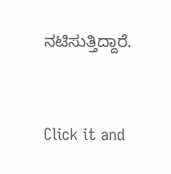ನಟಿಸುತ್ತಿದ್ದಾರೆ.


Click it and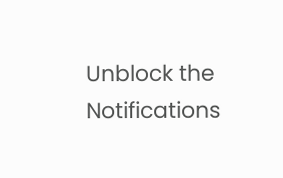Unblock the Notifications